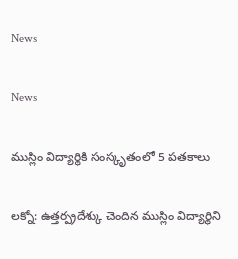News

News

ముస్లిం విద్యార్థికి సంస్కృతంలో 5 ప‌త‌కాలు

ల‌క్నో: ఉత్తర్ప్రదేశ్కు చెందిన ముస్లిం విద్యార్థిని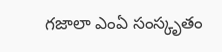గజాలా ఎంఏ సంస్కృతం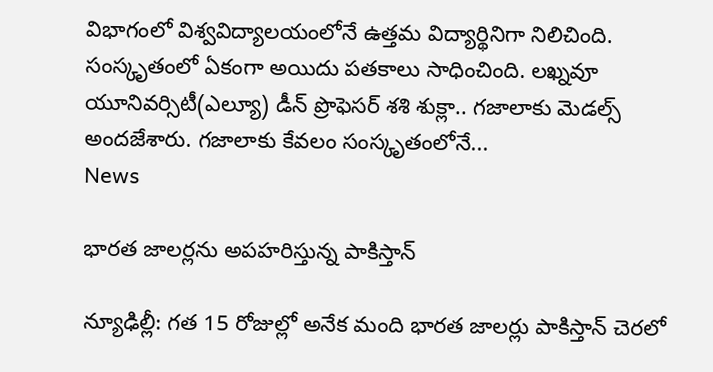విభాగంలో విశ్వవిద్యాలయంలోనే ఉత్తమ విద్యార్థినిగా నిలిచింది. సంస్కృతంలో ఏకంగా అయిదు పతకాలు సాధించింది. లఖ్నవూ యూనివర్సిటీ(ఎల్యూ) డీన్ ప్రొఫెస‌ర్‌ శశి శుక్లా.. గజాలాకు మెడల్స్ అందజేశారు. గజాలాకు కేవలం సంస్కృతంలోనే...
News

భారత జాలర్లను అపహరిస్తున్న పాకిస్తాన్

న్యూఢిల్లీ: గత 15 రోజుల్లో అనేక మంది భారత జాలర్లు పాకిస్తాన్ చెరలో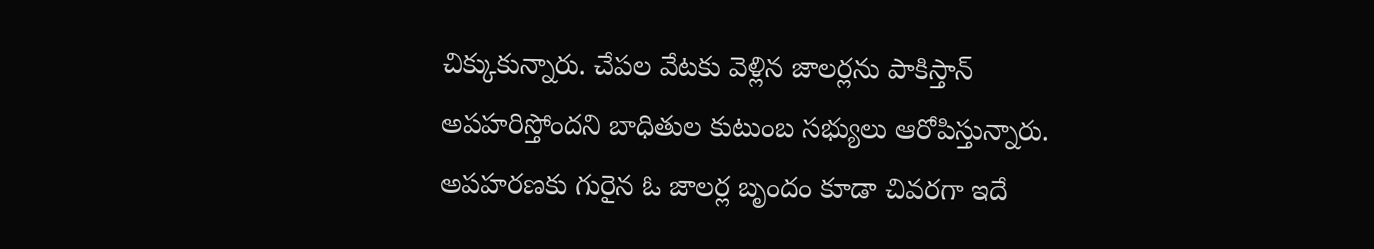చిక్కుకున్నారు. చేపల వేటకు వెళ్లిన జాలర్లను పాకిస్తాన్ అపహరిస్తోందని బాధితుల కుటుంబ సభ్యులు ఆరోపిస్తున్నారు. అపహరణకు గురైన ఓ జాలర్ల బృందం కూడా చివరగా ఇదే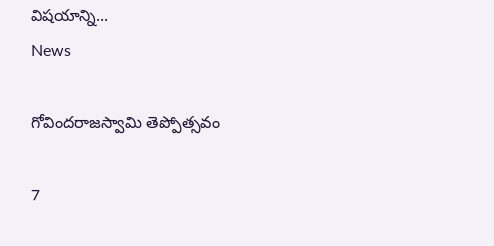విషయాన్ని...
News

గోవిందరాజస్వామి తెప్పోత్సవం

7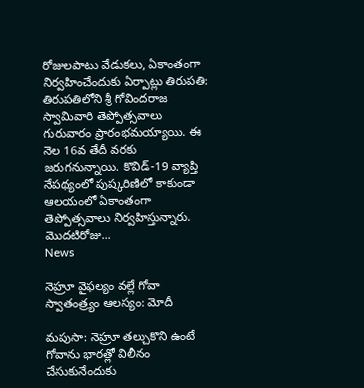రోజులపాటు వేడుకలు, ఏకాంతంగా నిర్వహించేందుకు ఏర్పాట్లు తిరుప‌తి: తిరుపతిలోని శ్రీ గోవిందరాజ స్వామివారి తెప్పోత్స‌వాలు గురువారం ప్రారంభ‌మ‌య్యాయి. ఈ నెల 16వ తేదీ వరకు జరుగనున్నాయి. కొవిడ్-19 వ్యాప్తి నేపథ్యంలో పుష్కరిణిలో కాకుండా ఆలయంలో ఏకాంతంగా తెప్పోత్సవాలు నిర్వహిస్తున్నారు. మొద‌టిరోజు...
News

నెహ్రూ వైఫల్యం వల్లే గోవా స్వాతంత్ర్యం ఆలస్యం: మోదీ

మపుసా: నెహ్రూ తల్చుకొని ఉంటే గోవాను భారత్లో విలీనం చేసుకునేందుకు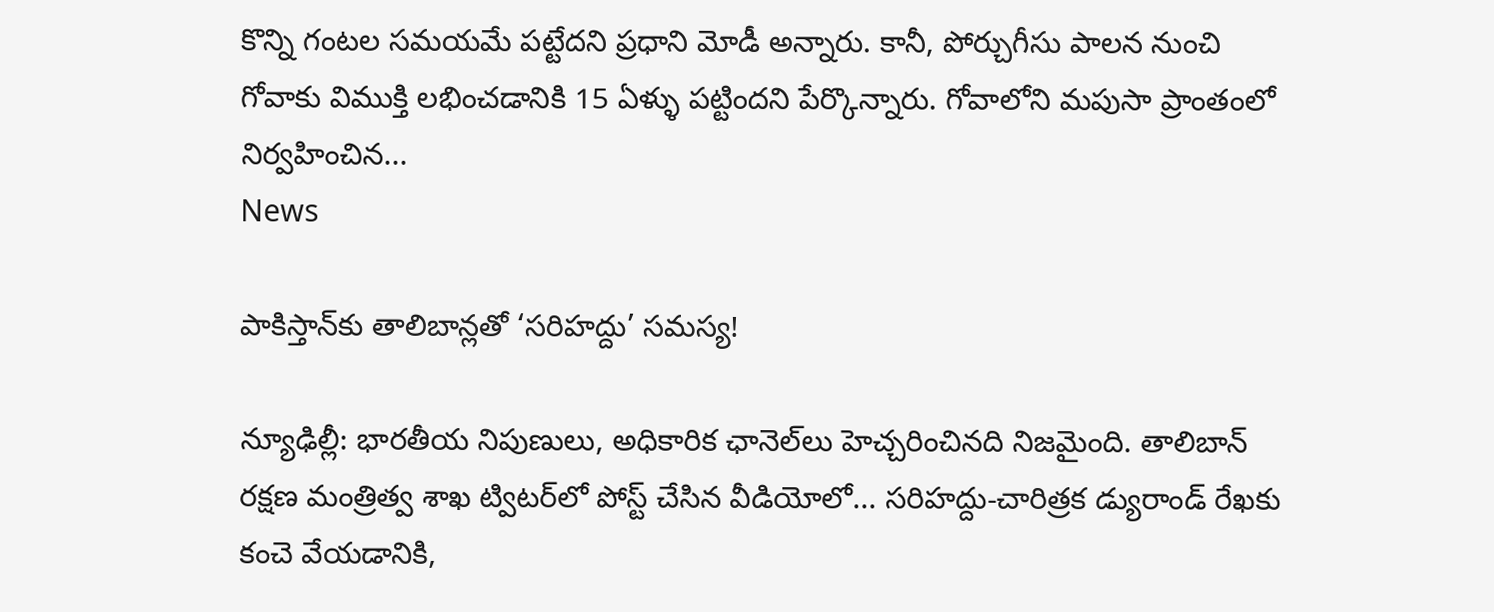కొన్ని గంటల సమయమే పట్టేదని ప్రధాని మోడీ అన్నారు. కానీ, పోర్చుగీసు పాలన నుంచి గోవాకు విముక్తి లభించడానికి 15 ఏళ్ళు పట్టిందని పేర్కొన్నారు. గోవాలోని మపుసా ప్రాంతంలో నిర్వహించిన...
News

పాకిస్తాన్‌కు తాలిబాన్లతో ‘సరిహద్దు’ స‌మ‌స్య‌!

న్యూఢిల్లీ: భారతీయ నిపుణులు, అధికారిక ఛానెల్‌లు హెచ్చరించినది నిజమైంది. తాలిబాన్ రక్షణ మంత్రిత్వ శాఖ ట్విటర్‌లో పోస్ట్ చేసిన వీడియోలో... సరిహద్దు-చారిత్రక డ్యురాండ్ రేఖకు కంచె వేయడానికి,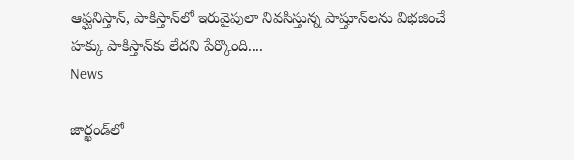ఆఫ్ఘనిస్తాన్, పాకిస్తాన్‌లో ఇరువైపులా నివసిస్తున్న పాష్తూన్‌లను విభజించే హక్కు పాకిస్తాన్‌కు లేదని పేర్కొంది....
News

జార్ఖండ్‌లో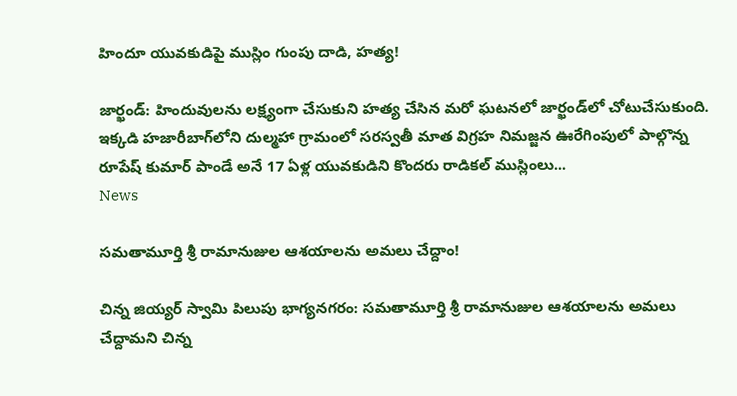హిందూ యువకుడిపై ముస్లిం గుంపు దాడి, హ‌త్య‌!

జార్ఖండ్‌: హిందువులను లక్ష్యంగా చేసుకుని హత్య చేసిన మరో ఘటనలో జార్ఖండ్‌లో చోటుచేసుకుంది. ఇక్క‌డి హజారీబాగ్‌లోని దుల్మహా గ్రామంలో సరస్వతీ మాత విగ్రహ నిమజ్జన ఊరేగింపులో పాల్గొన్న రూపేష్ కుమార్ పాండే అనే 17 ఏళ్ల యువకుడిని కొందరు రాడికల్ ముస్లింలు...
News

సమతామూర్తి శ్రీ రామానుజుల ఆశయాలను అమలు చేద్దాం!

చిన్న జియ్యర్ స్వామి పిలుపు భాగ్య‌న‌గ‌రం: సమతామూర్తి శ్రీ రామానుజుల ఆశయాలను అమలు చేద్దామని చిన్న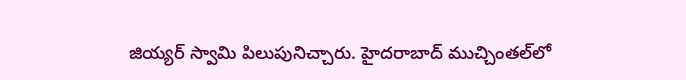జియ్యర్ స్వామి పిలుపునిచ్చారు. హైదరాబాద్ ముచ్చింతల్‌లో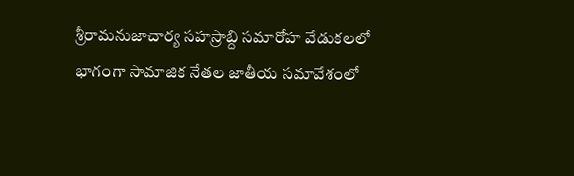శ్రీరామనుజాచార్య సహస్రాబ్ది సమారోహ వేడుకలలో భాగంగా సామాజిక నేతల జాతీయ సమావేశంలో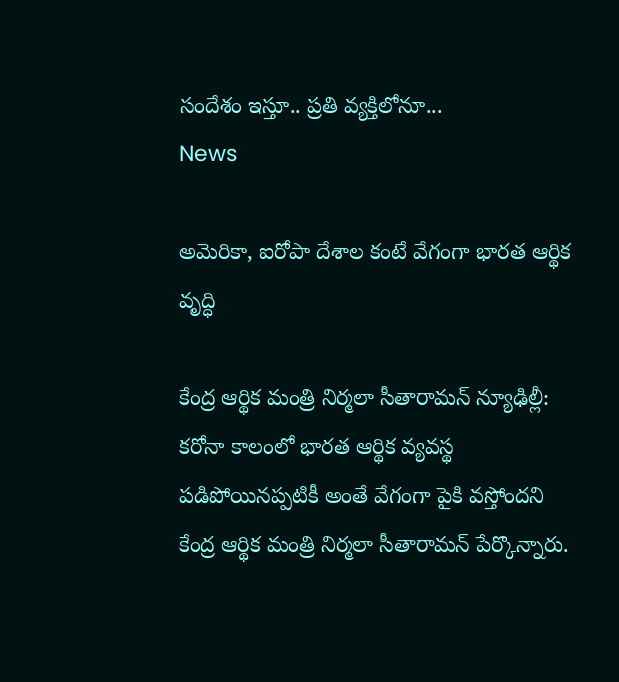సందేశం ఇస్తూ.. ప్రతి వ్యక్తిలోనూ...
News

అమెరికా, ఐరోపా దేశాల కంటే వేగంగా భారత ఆర్థిక వృద్ధి

కేంద్ర ఆర్థిక మంత్రి నిర్మలా సీతారామన్‌ న్యూఢిల్లీ: కరోనా కాలంలో భారత ఆర్థిక వ్యవస్థ పడిపోయినప్పటికీ అంతే వేగంగా పైకి వస్తోందని కేంద్ర ఆర్థిక మంత్రి నిర్మలా సీతారామన్‌ పేర్కొన్నారు.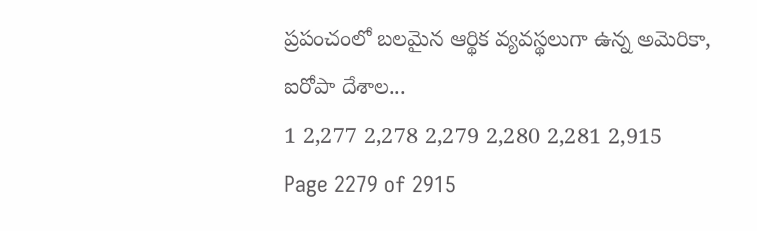ప్రపంచంలో బలమైన ఆర్థిక వ్యవస్థలుగా ఉన్న అమెరికా, ఐరోపా దేశాల...
1 2,277 2,278 2,279 2,280 2,281 2,915
Page 2279 of 2915